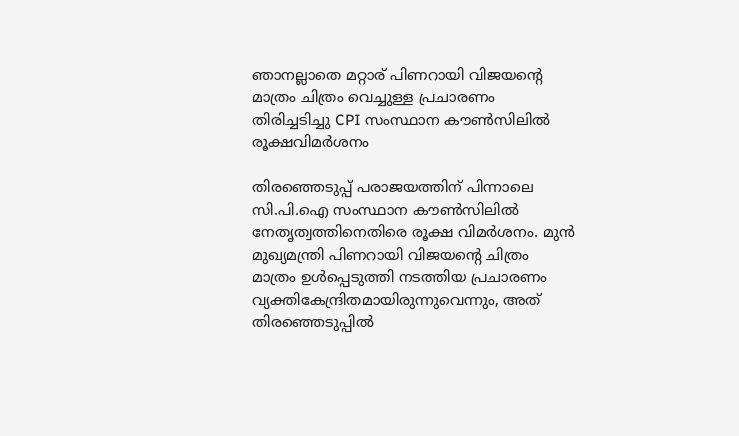ഞാനല്ലാതെ മറ്റാര് പിണറായി വിജയന്റെ മാത്രം ചിത്രം വെച്ചുള്ള പ്രചാരണം തിരിച്ചടിച്ചു CPI സംസ്ഥാന കൗണ്‍സിലില്‍ രൂക്ഷവിമര്‍ശനം

തിരഞ്ഞെടുപ്പ് പരാജയത്തിന് പിന്നാലെ സി.പി.ഐ സംസ്ഥാന കൗണ്‍സിലില്‍ നേതൃത്വത്തിനെതിരെ രൂക്ഷ വിമര്‍ശനം. മുന്‍ മുഖ്യമന്ത്രി പിണറായി വിജയന്റെ ചിത്രം മാത്രം ഉള്‍പ്പെടുത്തി നടത്തിയ പ്രചാരണം വ്യക്തികേന്ദ്രിതമായിരുന്നുവെന്നും, അത് തിരഞ്ഞെടുപ്പില്‍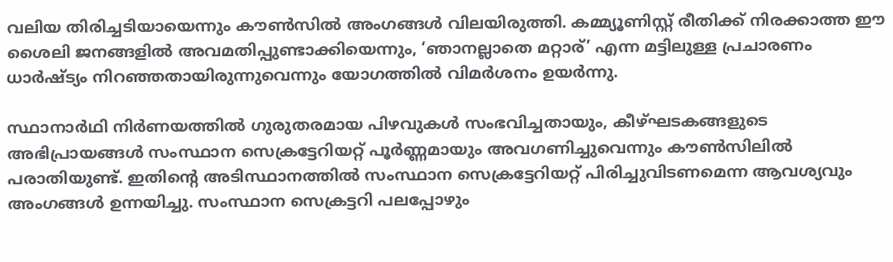വലിയ തിരിച്ചടിയായെന്നും കൗണ്‍സില്‍ അംഗങ്ങള്‍ വിലയിരുത്തി. കമ്മ്യൂണിസ്റ്റ് രീതിക്ക് നിരക്കാത്ത ഈ ശൈലി ജനങ്ങളില്‍ അവമതിപ്പുണ്ടാക്കിയെന്നും, ‘ഞാനല്ലാതെ മറ്റാര്’ എന്ന മട്ടിലുള്ള പ്രചാരണം ധാര്‍ഷ്ട്യം നിറഞ്ഞതായിരുന്നുവെന്നും യോഗത്തില്‍ വിമര്‍ശനം ഉയര്‍ന്നു.

സ്ഥാനാര്‍ഥി നിര്‍ണയത്തില്‍ ഗുരുതരമായ പിഴവുകള്‍ സംഭവിച്ചതായും, കീഴ്ഘടകങ്ങളുടെ അഭിപ്രായങ്ങള്‍ സംസ്ഥാന സെക്രട്ടേറിയറ്റ് പൂര്‍ണ്ണമായും അവഗണിച്ചുവെന്നും കൗണ്‍സിലില്‍ പരാതിയുണ്ട്. ഇതിന്റെ അടിസ്ഥാനത്തില്‍ സംസ്ഥാന സെക്രട്ടേറിയറ്റ് പിരിച്ചുവിടണമെന്ന ആവശ്യവും അംഗങ്ങള്‍ ഉന്നയിച്ചു. സംസ്ഥാന സെക്രട്ടറി പലപ്പോഴും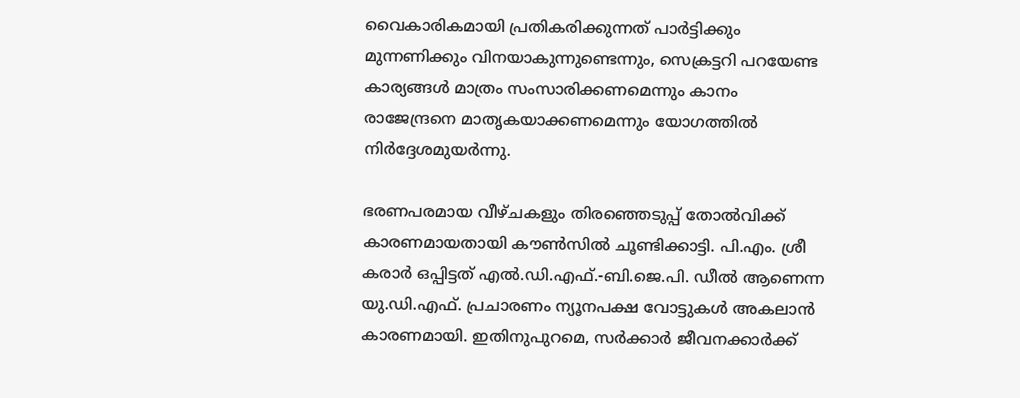വൈകാരികമായി പ്രതികരിക്കുന്നത് പാര്‍ട്ടിക്കും മുന്നണിക്കും വിനയാകുന്നുണ്ടെന്നും, സെക്രട്ടറി പറയേണ്ട കാര്യങ്ങള്‍ മാത്രം സംസാരിക്കണമെന്നും കാനം രാജേന്ദ്രനെ മാതൃകയാക്കണമെന്നും യോഗത്തില്‍ നിര്‍ദ്ദേശമുയര്‍ന്നു.

ഭരണപരമായ വീഴ്ചകളും തിരഞ്ഞെടുപ്പ് തോല്‍വിക്ക് കാരണമായതായി കൗണ്‍സില്‍ ചൂണ്ടിക്കാട്ടി. പി.എം. ശ്രീ കരാര്‍ ഒപ്പിട്ടത് എല്‍.ഡി.എഫ്.-ബി.ജെ.പി. ഡീല്‍ ആണെന്ന യു.ഡി.എഫ്. പ്രചാരണം ന്യൂനപക്ഷ വോട്ടുകള്‍ അകലാന്‍ കാരണമായി. ഇതിനുപുറമെ, സര്‍ക്കാര്‍ ജീവനക്കാര്‍ക്ക്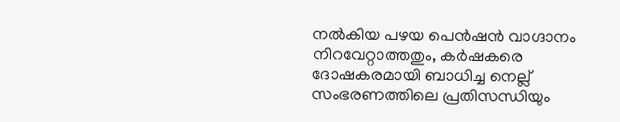നല്‍കിയ പഴയ പെന്‍ഷന്‍ വാഗ്ദാനം നിറവേറ്റാത്തതും, കര്‍ഷകരെ ദോഷകരമായി ബാധിച്ച നെല്ല് സംഭരണത്തിലെ പ്രതിസന്ധിയും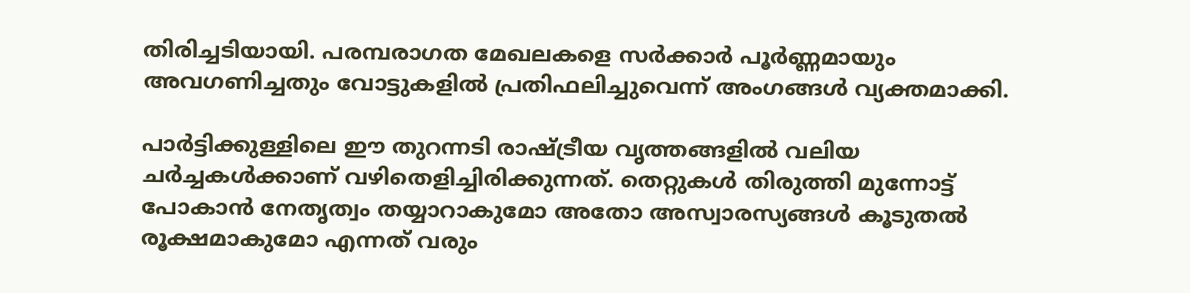തിരിച്ചടിയായി. പരമ്പരാഗത മേഖലകളെ സര്‍ക്കാര്‍ പൂര്‍ണ്ണമായും അവഗണിച്ചതും വോട്ടുകളില്‍ പ്രതിഫലിച്ചുവെന്ന് അംഗങ്ങള്‍ വ്യക്തമാക്കി.

പാര്‍ട്ടിക്കുള്ളിലെ ഈ തുറന്നടി രാഷ്ട്രീയ വൃത്തങ്ങളില്‍ വലിയ ചര്‍ച്ചകള്‍ക്കാണ് വഴിതെളിച്ചിരിക്കുന്നത്. തെറ്റുകള്‍ തിരുത്തി മുന്നോട്ട് പോകാന്‍ നേതൃത്വം തയ്യാറാകുമോ അതോ അസ്വാരസ്യങ്ങള്‍ കൂടുതല്‍ രൂക്ഷമാകുമോ എന്നത് വരും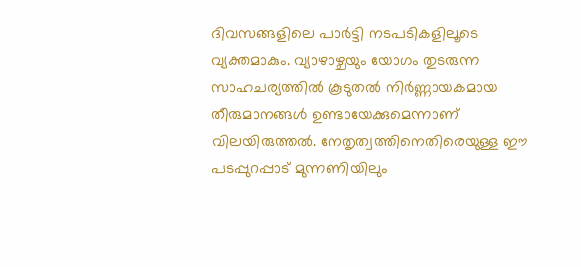ദിവസങ്ങളിലെ പാര്‍ട്ടി നടപടികളിലൂടെ വ്യക്തമാകും. വ്യാഴാഴ്ചയും യോഗം തുടരുന്ന സാഹചര്യത്തില്‍ കൂടുതല്‍ നിര്‍ണ്ണായകമായ തീരുമാനങ്ങള്‍ ഉണ്ടായേക്കുമെന്നാണ് വിലയിരുത്തല്‍. നേതൃത്വത്തിനെതിരെയുള്ള ഈ പടപ്പുറപ്പാട് മുന്നണിയിലും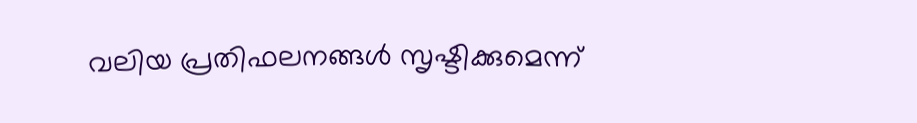വലിയ പ്രതിഫലനങ്ങള്‍ സൃഷ്ടിക്കുമെന്ന്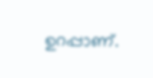ഉറപ്പാണ്.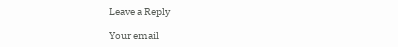Leave a Reply

Your email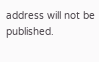address will not be published.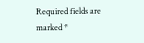Required fields are marked *